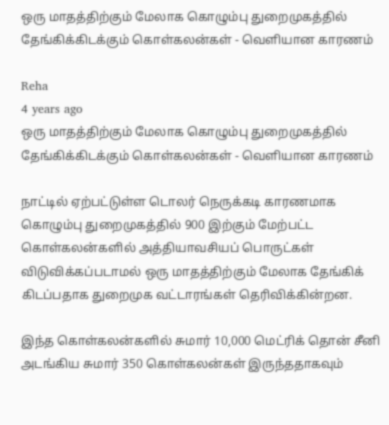ஒரு மாதத்திற்கும் மேலாக கொழும்பு துறைமுகத்தில் தேங்கிக்கிடக்கும் கொள்கலன்கள் - வெளியான காரணம்

Reha
4 years ago
ஒரு மாதத்திற்கும் மேலாக கொழும்பு துறைமுகத்தில் தேங்கிக்கிடக்கும் கொள்கலன்கள் - வெளியான காரணம்

நாட்டில் ஏற்பட்டுள்ள டொலர் நெருக்கடி காரணமாக கொழும்பு துறைமுகத்தில் 900 இற்கும் மேற்பட்ட கொள்கலன்களில் அத்தியாவசியப் பொருட்கள் விடுவிக்கப்படாமல் ஒரு மாதத்திற்கும் மேலாக தேங்கிக் கிடப்பதாக துறைமுக வட்டாரங்கள் தெரிவிக்கின்றன.

இந்த கொள்கலன்களில் சுமார் 10,000 மெட்ரிக் தொன் சீனி அடங்கிய சுமார் 350 கொள்கலன்கள் இருந்ததாகவும்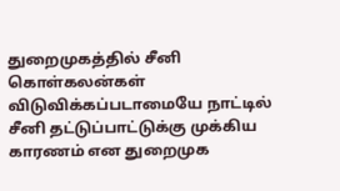துறைமுகத்தில் சீனி கொள்கலன்கள் விடுவிக்கப்படாமையே நாட்டில் சீனி தட்டுப்பாட்டுக்கு முக்கிய காரணம் என துறைமுக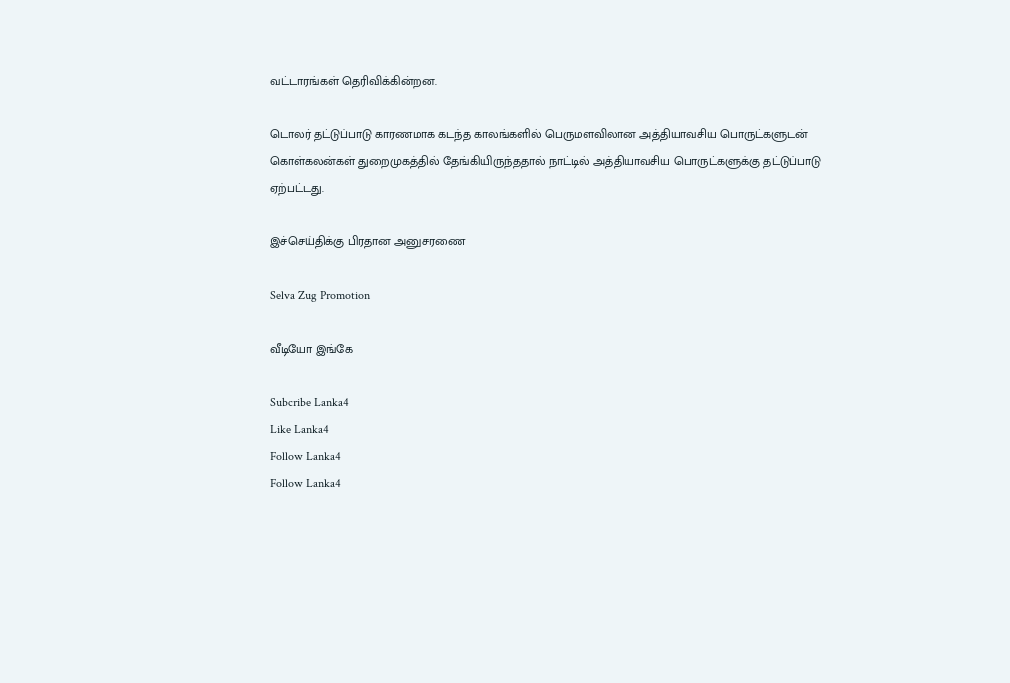வட்டாரங்கள் தெரிவிக்கின்றன.

டொலர் தட்டுப்பாடு காரணமாக கடந்த காலங்களில் பெருமளவிலான அத்தியாவசிய பொருட்களுடன் கொள்கலன்கள் துறைமுகத்தில் தேங்கியிருந்ததால் நாட்டில் அத்தியாவசிய பொருட்களுக்கு தட்டுப்பாடு ஏற்பட்டது.

இச்செய்திக்கு பிரதான அனுசரணை

Selva Zug Promotion

வீடியோ இங்கே

Subcribe Lanka4
Like Lanka4
Follow Lanka4
Follow Lanka4